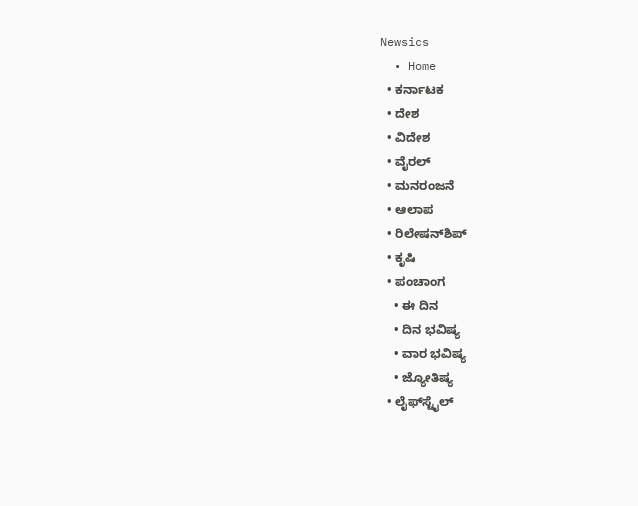Newsics
  • Home
  • ಕರ್ನಾಟಕ
  • ದೇಶ
  • ವಿದೇಶ
  • ವೈರಲ್
  • ಮನರಂಜನೆ
  • ಆಲಾಪ
  • ರಿಲೇಷನ್‌ಶಿಪ್
  • ಕೃಷಿ
  • ಪಂಚಾಂಗ
    • ಈ ದಿನ
    • ದಿನ ಭವಿಷ್ಯ
    • ವಾರ ಭವಿಷ್ಯ
    • ಜ್ಯೋತಿಷ್ಯ
  • ಲೈಫ್‌ಸ್ಟೈಲ್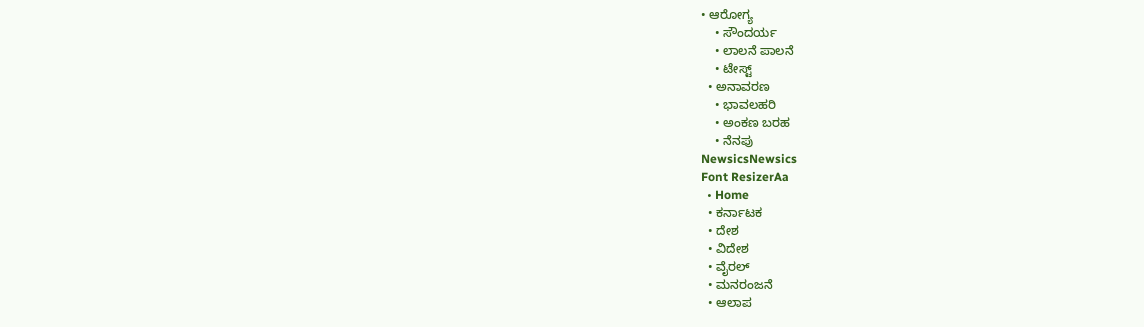• ಆರೋಗ್ಯ
    • ಸೌಂದರ್ಯ
    • ಲಾಲನೆ ಪಾಲನೆ
    • ಟೇಸ್ಟ್
  • ಅನಾವರಣ
    • ಭಾವಲಹರಿ
    • ಅಂಕಣ ಬರಹ
    • ನೆನಪು
NewsicsNewsics
Font ResizerAa
  • Home
  • ಕರ್ನಾಟಕ
  • ದೇಶ
  • ವಿದೇಶ
  • ವೈರಲ್
  • ಮನರಂಜನೆ
  • ಆಲಾಪ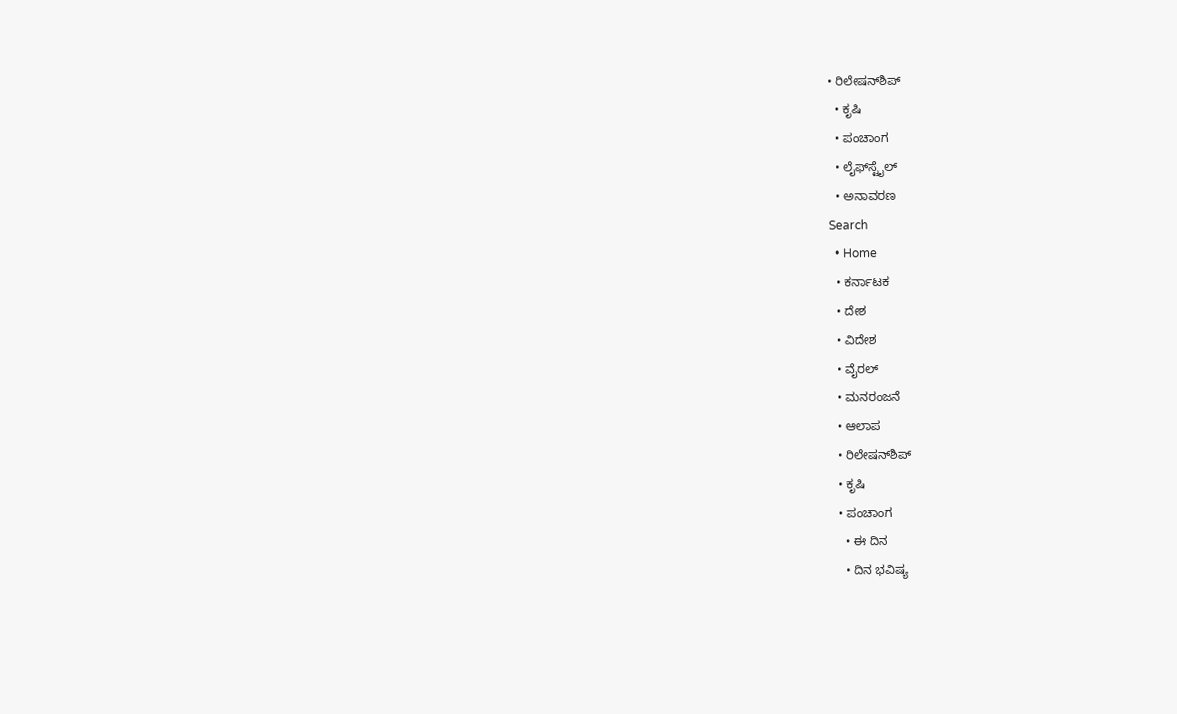• ರಿಲೇಷನ್‌ಶಿಪ್
  • ಕೃಷಿ
  • ಪಂಚಾಂಗ
  • ಲೈಫ್‌ಸ್ಟೈಲ್
  • ಅನಾವರಣ
Search
  • Home
  • ಕರ್ನಾಟಕ
  • ದೇಶ
  • ವಿದೇಶ
  • ವೈರಲ್
  • ಮನರಂಜನೆ
  • ಆಲಾಪ
  • ರಿಲೇಷನ್‌ಶಿಪ್
  • ಕೃಷಿ
  • ಪಂಚಾಂಗ
    • ಈ ದಿನ
    • ದಿನ ಭವಿಷ್ಯ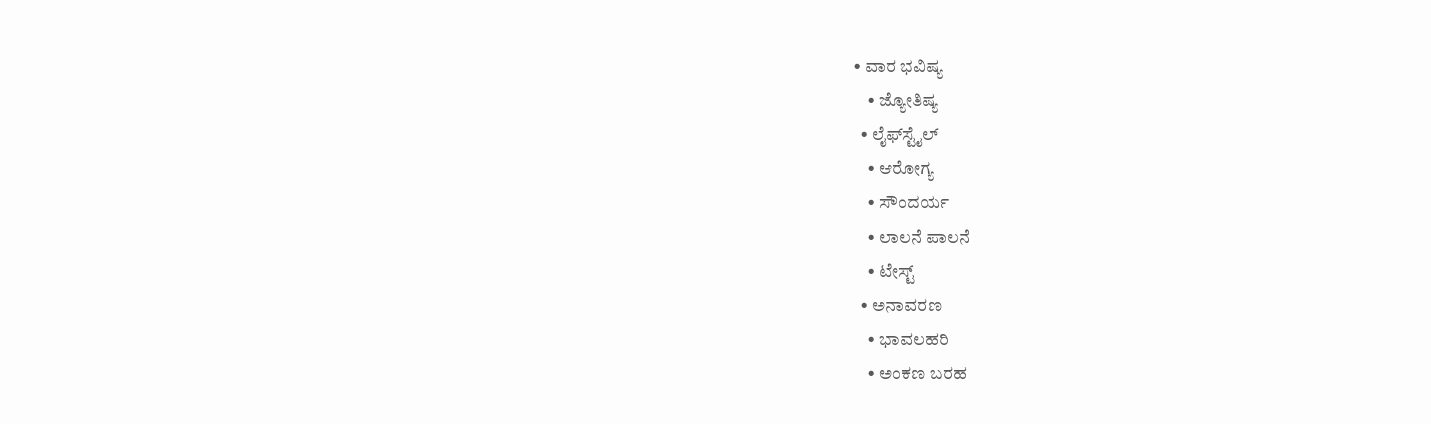• ವಾರ ಭವಿಷ್ಯ
    • ಜ್ಯೋತಿಷ್ಯ
  • ಲೈಫ್‌ಸ್ಟೈಲ್
    • ಆರೋಗ್ಯ
    • ಸೌಂದರ್ಯ
    • ಲಾಲನೆ ಪಾಲನೆ
    • ಟೇಸ್ಟ್
  • ಅನಾವರಣ
    • ಭಾವಲಹರಿ
    • ಅಂಕಣ ಬರಹ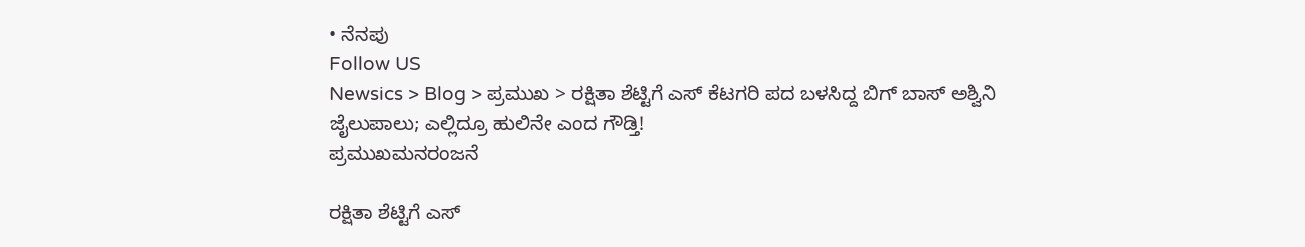• ನೆನಪು
Follow US
Newsics > Blog > ಪ್ರಮುಖ > ರಕ್ಷಿತಾ ಶೆಟ್ಟಿಗೆ ಎಸ್ ಕೆಟಗರಿ ಪದ ಬಳಸಿದ್ದ ಬಿಗ್ ಬಾಸ್ ಅಶ್ವಿನಿ ಜೈಲುಪಾಲು; ಎಲ್ಲಿದ್ರೂ ಹುಲಿನೇ ಎಂದ ಗೌಡ್ತಿ!
ಪ್ರಮುಖಮನರಂಜನೆ

ರಕ್ಷಿತಾ ಶೆಟ್ಟಿಗೆ ಎಸ್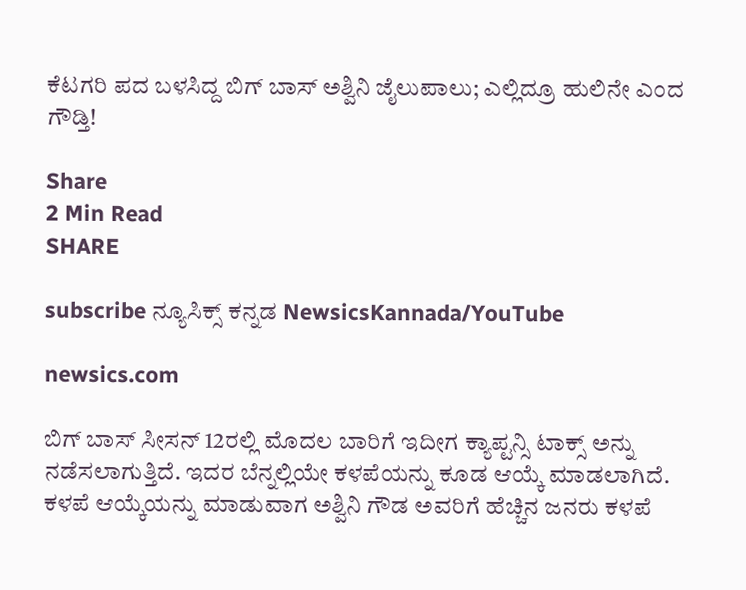ಕೆಟಗರಿ ಪದ ಬಳಸಿದ್ದ ಬಿಗ್ ಬಾಸ್ ಅಶ್ವಿನಿ ಜೈಲುಪಾಲು; ಎಲ್ಲಿದ್ರೂ ಹುಲಿನೇ ಎಂದ ಗೌಡ್ತಿ!

Share
2 Min Read
SHARE

subscribe ನ್ಯೂಸಿಕ್ಸ್ ಕನ್ನಡ NewsicsKannada/YouTube

newsics.com

ಬಿಗ್ ಬಾಸ್ ಸೀಸನ್ 12ರಲ್ಲಿ ಮೊದಲ ಬಾರಿಗೆ ಇದೀಗ ಕ್ಯಾಪ್ಟನ್ಸಿ ಟಾಕ್ಸ್ ಅನ್ನು ನಡೆಸಲಾಗುತ್ತಿದೆ. ಇದರ ಬೆನ್ನಲ್ಲಿಯೇ ಕಳಪೆಯನ್ನು ಕೂಡ ಆಯ್ಕೆ ಮಾಡಲಾಗಿದೆ. ಕಳಪೆ ಆಯ್ಕೆಯನ್ನು ಮಾಡುವಾಗ ಅಶ್ವಿನಿ ಗೌಡ ಅವರಿಗೆ ಹೆಚ್ಚಿನ ಜನರು ಕಳಪೆ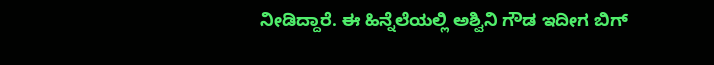ನೀಡಿದ್ದಾರೆ. ಈ ಹಿನ್ನೆಲೆಯಲ್ಲಿ ಅಶ್ವಿನಿ ಗೌಡ ಇದೀಗ ಬಿಗ್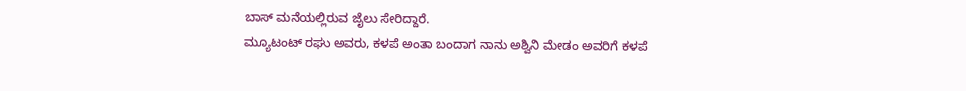ಬಾಸ್ ಮನೆಯಲ್ಲಿರುವ ಜೈಲು ಸೇರಿದ್ದಾರೆ.
ಮ್ಯೂಟಂಟ್ ರಘು ಅವರು, ಕಳಪೆ ಅಂತಾ ಬಂದಾಗ ನಾನು ಅಶ್ವಿನಿ ಮೇಡಂ ಅವರಿಗೆ ಕಳಪೆ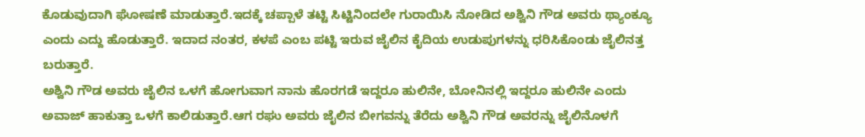ಕೊಡುವುದಾಗಿ ಘೋಷಣೆ ಮಾಡುತ್ತಾರೆ.ಇದಕ್ಕೆ ಚಪ್ಪಾಳೆ ತಟ್ಟಿ ಸಿಟ್ಟಿನಿಂದಲೇ ಗುರಾಯಿಸಿ ನೋಡಿದ ಅಶ್ವಿನಿ ಗೌಡ ಅವರು ಥ್ಯಾಂಕ್ಯೂ ಎಂದು ಎದ್ದು ಹೊಡುತ್ತಾರೆ. ಇದಾದ ನಂತರ, ಕಳಪೆ ಎಂಬ ಪಟ್ಟಿ ಇರುವ ಜೈಲಿನ ಕೈದಿಯ ಉಡುಪುಗಳನ್ನು ಧರಿಸಿಕೊಂಡು ಜೈಲಿನತ್ತ ಬರುತ್ತಾರೆ.
ಅಶ್ವಿನಿ ಗೌಡ ಅವರು ಜೈಲಿನ ಒಳಗೆ ಹೋಗುವಾಗ ನಾನು ಹೊರಗಡೆ ಇದ್ದರೂ ಹುಲಿನೇ, ಬೋನಿನಲ್ಲಿ ಇದ್ದರೂ ಹುಲಿನೇ ಎಂದು ಅವಾಜ್ ಹಾಕುತ್ತಾ ಒಳಗೆ ಕಾಲಿಡುತ್ತಾರೆ.ಆಗ ರಘು ಅವರು ಜೈಲಿನ ಬೀಗವನ್ನು ತೆರೆದು ಅಶ್ವಿನಿ ಗೌಡ ಅವರನ್ನು ಜೈಲಿನೊಳಗೆ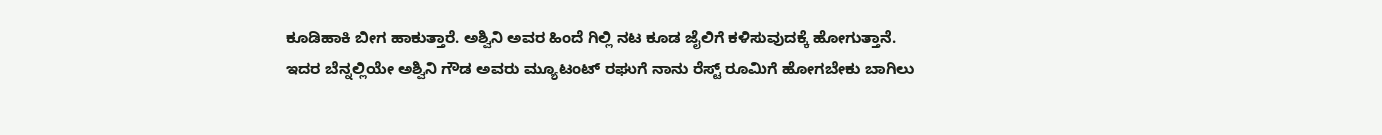ಕೂಡಿಹಾಕಿ ಬೀಗ ಹಾಕುತ್ತಾರೆ. ಅಶ್ವಿನಿ ಅವರ ಹಿಂದೆ ಗಿಲ್ಲಿ ನಟ ಕೂಡ ಜೈಲಿಗೆ ಕಳಿಸುವುದಕ್ಕೆ ಹೋಗುತ್ತಾನೆ.
ಇದರ ಬೆನ್ನಲ್ಲಿಯೇ ಅಶ್ವಿನಿ ಗೌಡ ಅವರು ಮ್ಯೂಟಂಟ್ ರಘುಗೆ ನಾನು ರೆಸ್ಟ್ ರೂಮಿಗೆ ಹೋಗಬೇಕು ಬಾಗಿಲು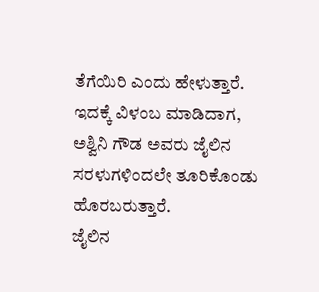ತೆಗೆಯಿರಿ ಎಂದು ಹೇಳುತ್ತಾರೆ. ಇದಕ್ಕೆ ವಿಳಂಬ ಮಾಡಿದಾಗ, ಅಶ್ವಿನಿ ಗೌಡ ಅವರು ಜೈಲಿನ ಸರಳುಗಳಿಂದಲೇ ತೂರಿಕೊಂಡು ಹೊರಬರುತ್ತಾರೆ.
ಜೈಲಿನ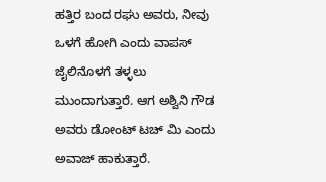ಹತ್ತಿರ ಬಂದ ರಘು ಅವರು, ನೀವು ಒಳಗೆ ಹೋಗಿ ಎಂದು ವಾಪಸ್ ಜೈಲಿನೊಳಗೆ ತಳ್ಳಲು ಮುಂದಾಗುತ್ತಾರೆ. ಆಗ ಅಶ್ವಿನಿ ಗೌಡ ಅವರು ಡೋಂಟ್ ಟಚ್ ಮಿ ಎಂದು ಅವಾಜ್ ಹಾಕುತ್ತಾರೆ.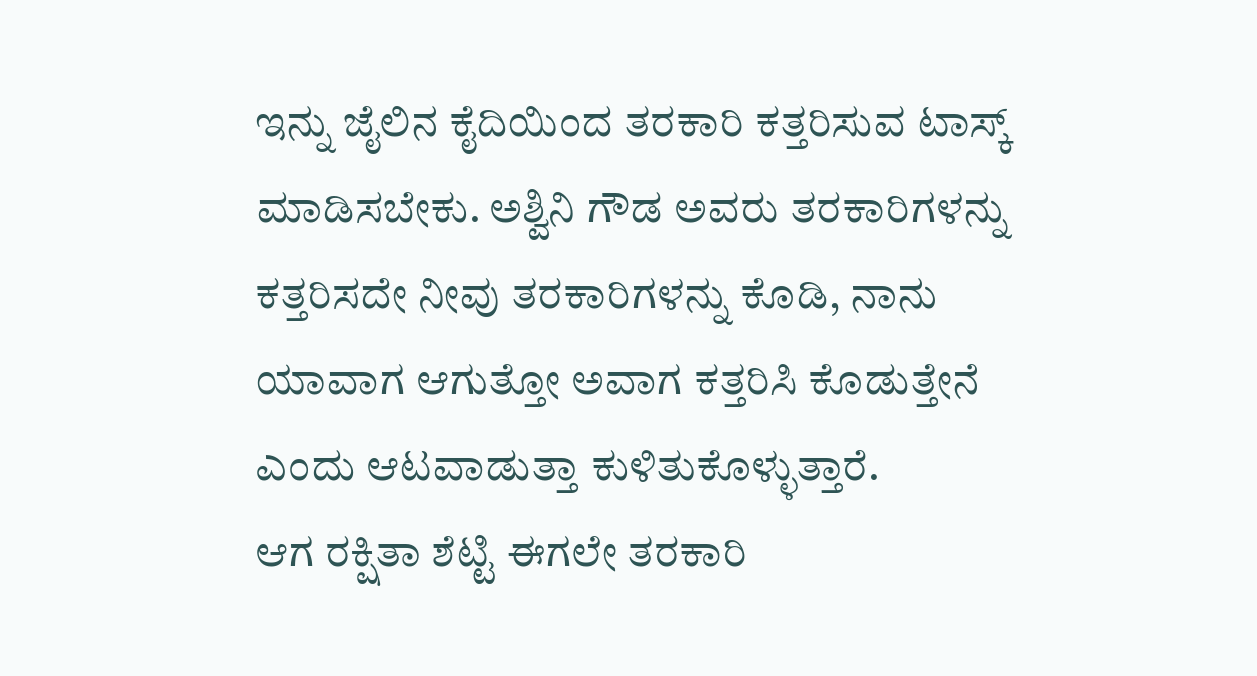ಇನ್ನು ಜೈಲಿನ ಕೈದಿಯಿಂದ ತರಕಾರಿ ಕತ್ತರಿಸುವ ಟಾಸ್ಕ್ ಮಾಡಿಸಬೇಕು. ಅಶ್ವಿನಿ ಗೌಡ ಅವರು ತರಕಾರಿಗಳನ್ನು ಕತ್ತರಿಸದೇ ನೀವು ತರಕಾರಿಗಳನ್ನು ಕೊಡಿ, ನಾನು ಯಾವಾಗ ಆಗುತ್ತೋ ಅವಾಗ ಕತ್ತರಿಸಿ ಕೊಡುತ್ತೇನೆ ಎಂದು ಆಟವಾಡುತ್ತಾ ಕುಳಿತುಕೊಳ್ಳುತ್ತಾರೆ.
ಆಗ ರಕ್ಷಿತಾ ಶೆಟ್ಟಿ ಈಗಲೇ ತರಕಾರಿ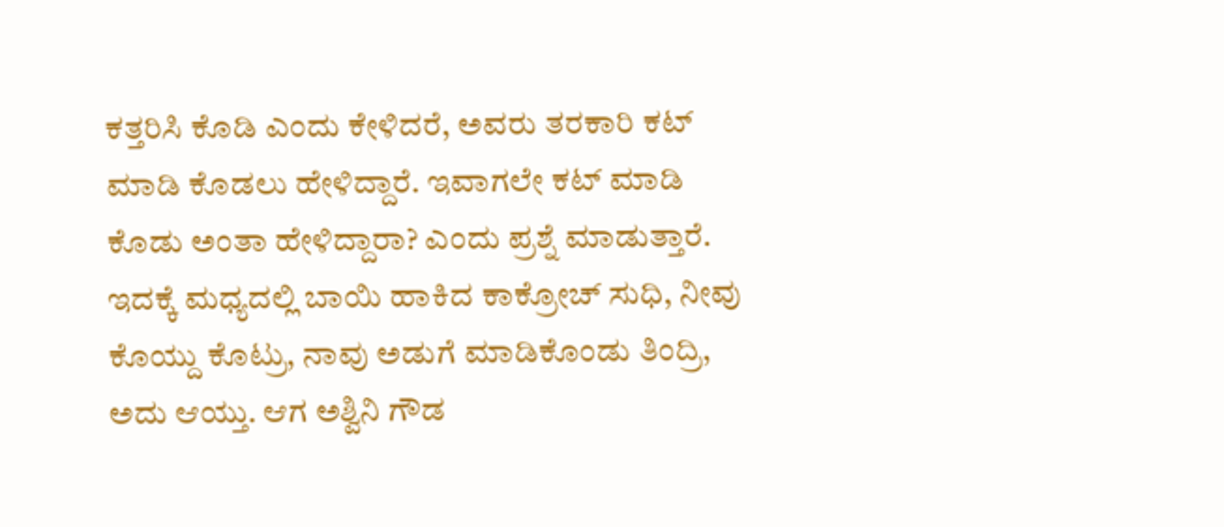ಕತ್ತರಿಸಿ ಕೊಡಿ ಎಂದು ಕೇಳಿದರೆ, ಅವರು ತರಕಾರಿ ಕಟ್ ಮಾಡಿ ಕೊಡಲು ಹೇಳಿದ್ದಾರೆ. ಇವಾಗಲೇ ಕಟ್ ಮಾಡಿ ಕೊಡು ಅಂತಾ ಹೇಳಿದ್ದಾರಾ? ಎಂದು ಪ್ರಶ್ನೆ ಮಾಡುತ್ತಾರೆ.
ಇದಕ್ಕೆ ಮಧ್ಯದಲ್ಲಿ ಬಾಯಿ ಹಾಕಿದ ಕಾಕ್ರೋಚ್ ಸುಧಿ, ನೀವು ಕೊಯ್ದು ಕೊಟ್ರು, ನಾವು ಅಡುಗೆ ಮಾಡಿಕೊಂಡು ತಿಂದ್ರಿ, ಅದು ಆಯ್ತು. ಆಗ ಅಶ್ವಿನಿ ಗೌಡ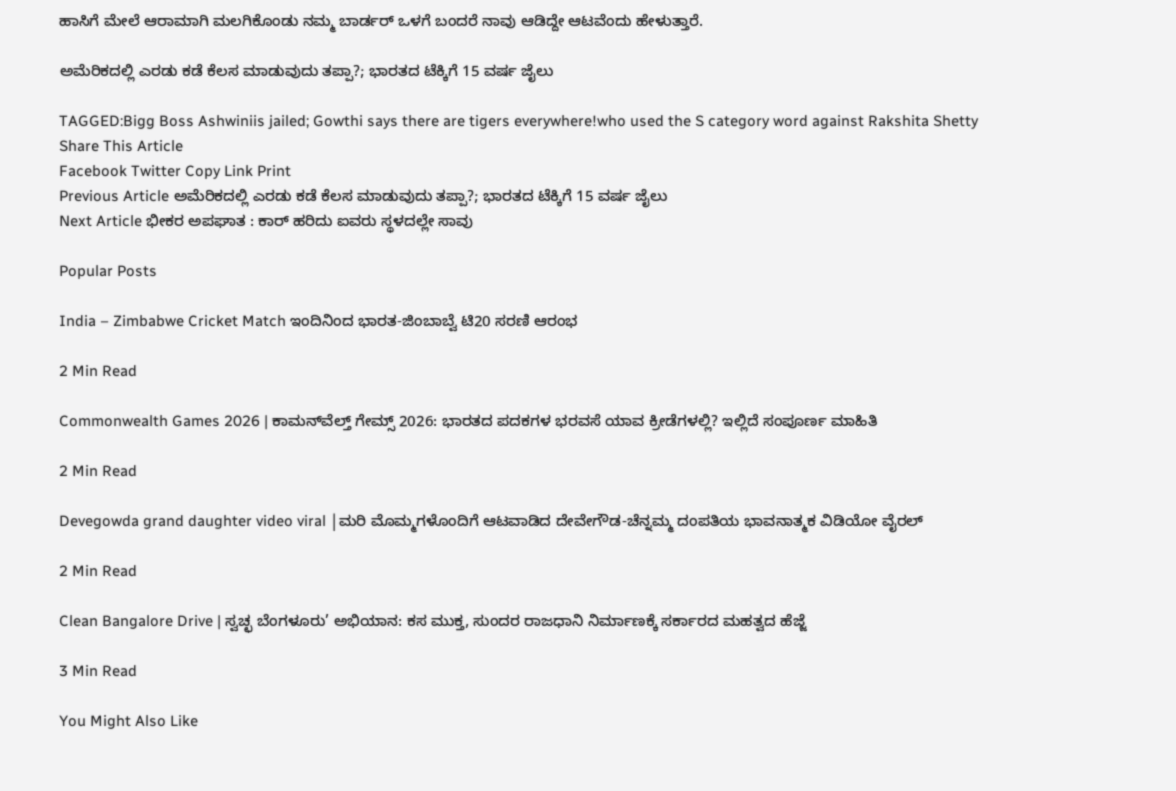ಹಾಸಿಗೆ ಮೇಲೆ ಆರಾಮಾಗಿ ಮಲಗಿಕೊಂಡು ನಮ್ಮ ಬಾರ್ಡರ್ ಒಳಗೆ ಬಂದರೆ ನಾವು ಆಡಿದ್ದೇ ಆಟವೆಂದು ಹೇಳುತ್ತಾರೆ.

ಅಮೆರಿಕದಲ್ಲಿ ಎರಡು ಕಡೆ ಕೆಲಸ ಮಾಡುವುದು ತಪ್ಪಾ?; ಭಾರತದ ಟೆಕ್ಕಿಗೆ 15 ವರ್ಷ ಜೈಲು

TAGGED:Bigg Boss Ashwiniis jailed; Gowthi says there are tigers everywhere!who used the S category word against Rakshita Shetty
Share This Article
Facebook Twitter Copy Link Print
Previous Article ಅಮೆರಿಕದಲ್ಲಿ ಎರಡು ಕಡೆ ಕೆಲಸ ಮಾಡುವುದು ತಪ್ಪಾ?; ಭಾರತದ ಟೆಕ್ಕಿಗೆ 15 ವರ್ಷ ಜೈಲು
Next Article ಭೀಕರ ಅಪಘಾತ : ಕಾರ್ ಹರಿದು ಐವರು ಸ್ಥಳದಲ್ಲೇ ಸಾವು

Popular Posts

India – Zimbabwe Cricket Match ಇಂದಿನಿಂದ ಭಾರತ-ಜಿಂಬಾಬ್ವೆ ಟಿ20 ಸರಣಿ ಆರಂಭ

2 Min Read

Commonwealth Games 2026 | ಕಾಮನ್‌ವೆಲ್ತ್ ಗೇಮ್ಸ್ 2026: ಭಾರತದ ಪದಕಗಳ ಭರವಸೆ ಯಾವ ಕ್ರೀಡೆಗಳಲ್ಲಿ? ಇಲ್ಲಿದೆ ಸಂಪೂರ್ಣ ಮಾಹಿತಿ

2 Min Read

Devegowda grand daughter video viral |ಮರಿ ಮೊಮ್ಮಗಳೊಂದಿಗೆ ಆಟವಾಡಿದ ದೇವೇಗೌಡ-ಚೆನ್ನಮ್ಮ ದಂಪತಿಯ ಭಾವನಾತ್ಮಕ ವಿಡಿಯೋ ವೈರಲ್

2 Min Read

Clean Bangalore Drive | ಸ್ವಚ್ಛ ಬೆಂಗಳೂರು’ ಅಭಿಯಾನ: ಕಸ ಮುಕ್ತ, ಸುಂದರ ರಾಜಧಾನಿ ನಿರ್ಮಾಣಕ್ಕೆ ಸರ್ಕಾರದ ಮಹತ್ವದ ಹೆಜ್ಜೆ

3 Min Read

You Might Also Like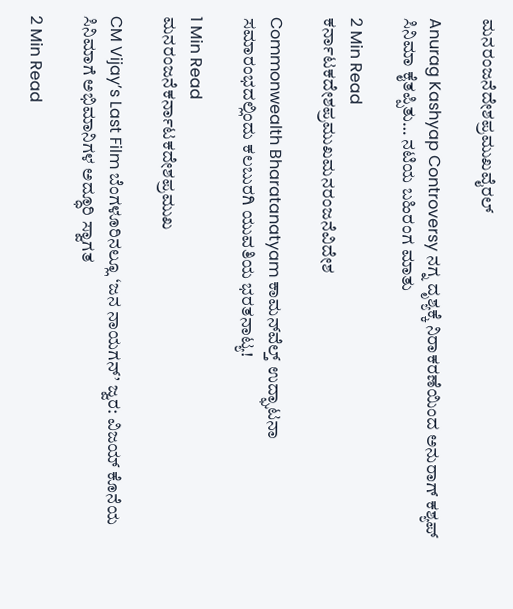ಮನರಂಜನೆದೇಶಪ್ರಮುಖವೈರಲ್

Anurag Kashyap Controversy ನಗ್ನ ದೃಶ್ಯಕ್ಕೆ ನಿರಾಕರಣೆಯಿಂದ ಅನುರಾಗ್ ಕಶ್ಯಪ್ ಸಿನಿಮಾ ಕೈತಪ್ಪಿತು… ನಟಿಯ ಬಹಿರಂಗ ಮಾತು

2 Min Read
ಕರ್ನಾಟಕದೇಶಪ್ರಮುಖಮನರಂಜನೆವಿದೇಶ

Commonwealth Bharatanatyam ಕಾಮನ್‌ವೆಲ್ತ್ ಉದ್ಘಾಟನಾ ಸಮಾರಂಭದಲ್ಲಿಂದು ಕಲಬುರಗಿ ಯುವತಿಯ ಭರತನಾಟ್ಯ!

1 Min Read
ಮನರಂಜನೆಕರ್ನಾಟಕದೇಶಪ್ರಮುಖ

CM Vijay’s Last Film ಬೆಂಗಳೂರಿನಲ್ಲೂ ‘ಜನ ನಾಯಗನ್’ ಜ್ವರ: ವಿಜಯ್ ಕೊನೆಯ ಸಿನಿಮಾಗೆ ಅಭಿಮಾನಿಗಳ ಅದ್ಧೂರಿ ಸ್ವಾಗತ

2 Min Read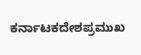ಕರ್ನಾಟಕದೇಶಪ್ರಮುಖ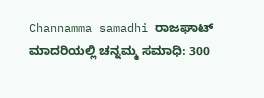Channamma samadhi ರಾಜಘಾಟ್ ಮಾದರಿಯಲ್ಲಿ ಚನ್ನಮ್ಮ ಸಮಾಧಿ: 300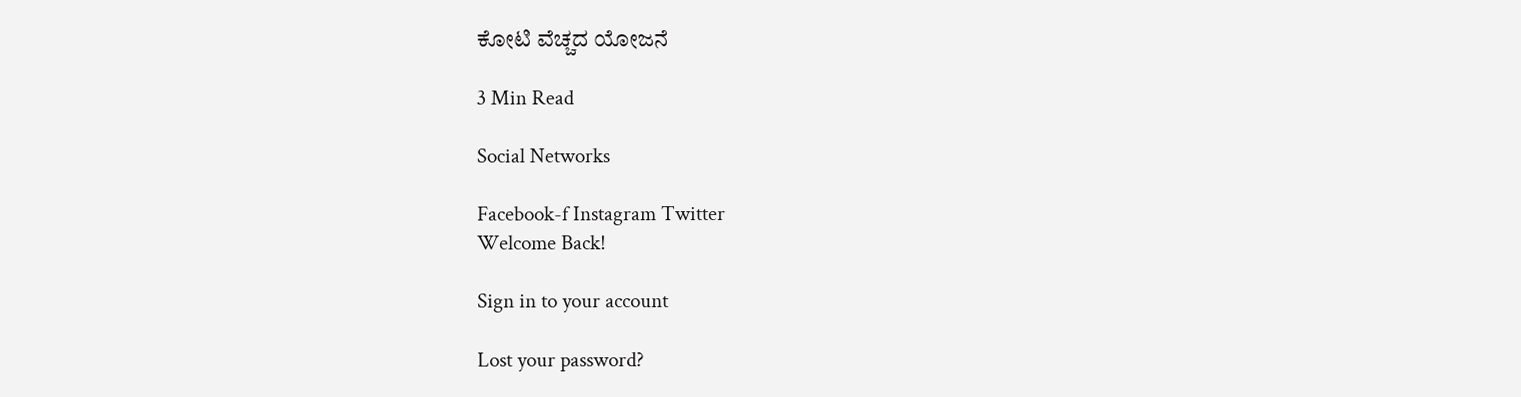ಕೋಟಿ‌ ವೆಚ್ಚದ ಯೋಜನೆ

3 Min Read

Social Networks

Facebook-f Instagram Twitter
Welcome Back!

Sign in to your account

Lost your password?